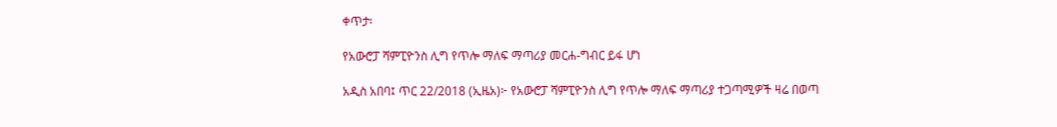ቀጥታ፡

የአውሮፓ ሻምፒዮንስ ሊግ የጥሎ ማለፍ ማጣሪያ መርሐ-ግብር ይፋ ሆነ

አዲስ አበባ፤ ጥር 22/2018 (ኢዜአ)፦ የአውሮፓ ሻምፒዮንስ ሊግ የጥሎ ማለፍ ማጣሪያ ተጋጣሚዎች ዛሬ በወጣ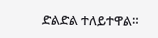ድልድል ተለይተዋል።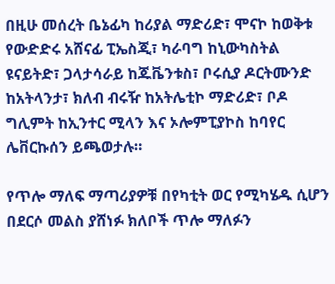በዚሁ መሰረት ቤኔፊካ ከሪያል ማድሪድ፣ ሞናኮ ከወቅቱ የውድድሩ አሸናፊ ፒኤስጂ፣ ካራባግ ከኒውካስትል ዩናይትድ፣ ጋላታሳራይ ከጁቬንቱስ፣ ቦሩሲያ ዶርትሙንድ ከአትላንታ፣ ክለብ ብሩዥ ከአትሌቲኮ ማድሪድ፣ ቦዶ ግሊምት ከኢንተር ሚላን እና ኦሎምፒያኮስ ከባየር ሌቨርኩሰን ይጫወታሉ።

የጥሎ ማለፍ ማጣሪያዎቹ በየካቲት ወር የሚካሄዱ ሲሆን በደርሶ መልስ ያሸነፉ ክለቦች ጥሎ ማለፉን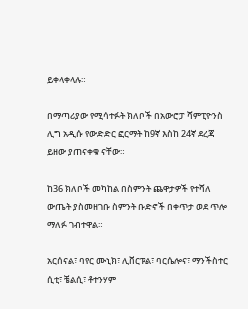ይቀላቀላሉ።

በማጣሪያው የሚሳተፉት ክለቦች በአውሮፓ ሻምፒዮንስ ሊግ አዲሱ የውድድር ፎርማት ከ9ኛ እስከ 24ኛ ደረጃ ይዘው ያጠናቀቁ ናቸው።

ከ36 ክለቦች መካከል በስምንት ጨዋታዎች የተሻለ ውጤት ያስመዘገቡ ስምንት ቡድኖች በቀጥታ ወደ ጥሎ ማለፉ ገብተዋል።

አርሰናል፣ ባየር ሙኒክ፣ ሊቨርፑል፣ ባርሴሎና፣ ማንችስተር ሲቲ፣ ቼልሲ፣ ቶተንሃም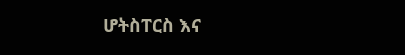ሆትስፐርስ እና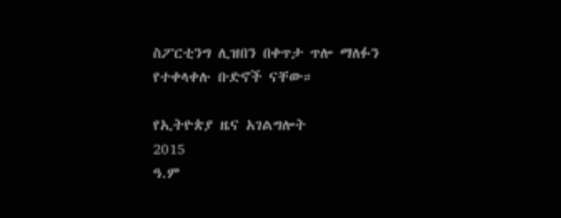ስፖርቲንግ ሊዝበን በቀጥታ ጥሎ ማለፉን የተቀላቀሉ ቡድኖች ናቸው።

የኢትዮጵያ ዜና አገልግሎት
2015
ዓ.ም